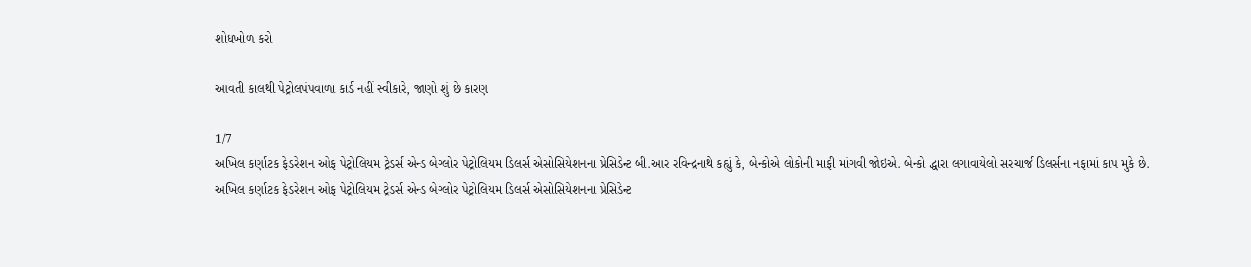શોધખોળ કરો

આવતી કાલથી પેટ્રોલપંપવાળા કાર્ડ નહીં સ્વીકારે, જાણો શું છે કારણ

1/7
અખિલ કર્ણાટક ફેડરેશન ઓફ પેટ્રોલિયમ ટ્રેડર્સ એન્ડ બેગ્લોર પેટ્રોલિયમ ડિલર્સ એસોસિયેશનના પ્રેસિડેન્ટ બી.આર રવિન્દ્રનાથે કહ્યું કે, બેન્કોએ લોકોની માફી માંગવી જોઇએ. બેન્કો દ્ધારા લગાવાયેલો સરચાર્જ ડિલર્સના નફામાં કાપ મુકે છે.
અખિલ કર્ણાટક ફેડરેશન ઓફ પેટ્રોલિયમ ટ્રેડર્સ એન્ડ બેગ્લોર પેટ્રોલિયમ ડિલર્સ એસોસિયેશનના પ્રેસિડેન્ટ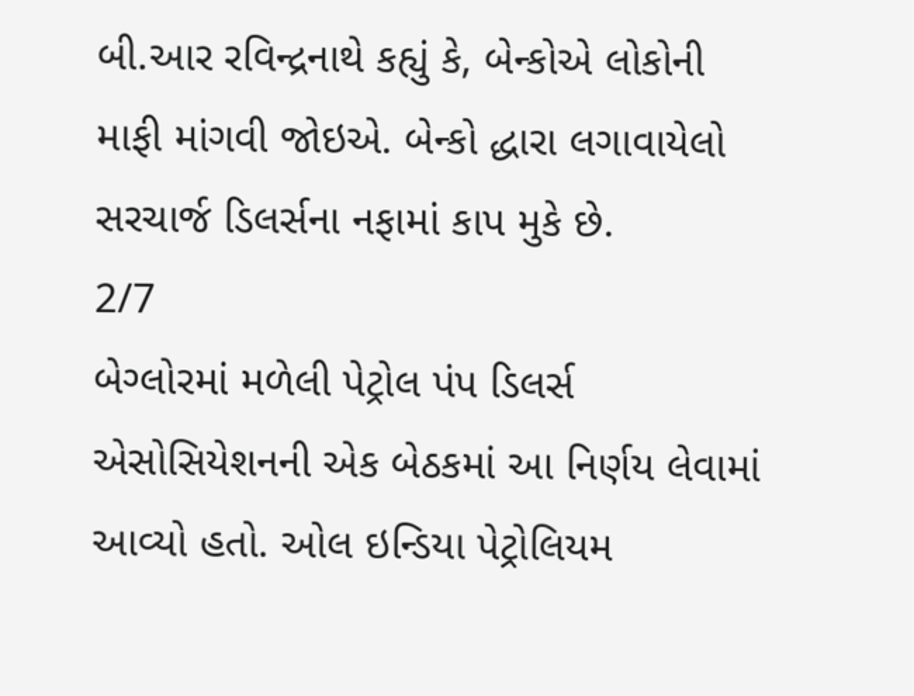બી.આર રવિન્દ્રનાથે કહ્યું કે, બેન્કોએ લોકોની માફી માંગવી જોઇએ. બેન્કો દ્ધારા લગાવાયેલો સરચાર્જ ડિલર્સના નફામાં કાપ મુકે છે.
2/7
બેગ્લોરમાં મળેલી પેટ્રોલ પંપ ડિલર્સ એસોસિયેશનની એક બેઠકમાં આ નિર્ણય લેવામાં આવ્યો હતો. ઓલ ઇન્ડિયા પેટ્રોલિયમ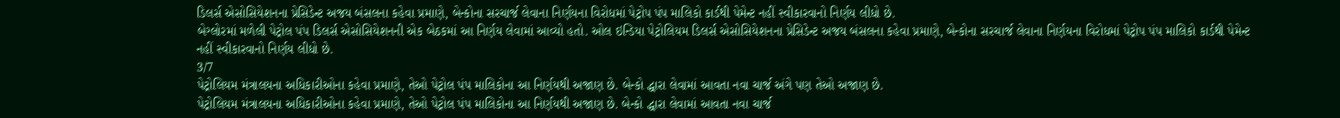ડિલર્સ એસોસિયેશનના પ્રેસિડેન્ટ અજય બંસલના કહેવા પ્રમાણે, બેન્કોના સરચાર્જ લેવાના નિર્ણયના વિરોધમાં પેટ્રોપ પંપ માલિકો કાર્ડથી પેમેન્ટ નહીં સ્વીકારવાનો નિર્ણય લીધો છે.
બેગ્લોરમાં મળેલી પેટ્રોલ પંપ ડિલર્સ એસોસિયેશનની એક બેઠકમાં આ નિર્ણય લેવામાં આવ્યો હતો. ઓલ ઇન્ડિયા પેટ્રોલિયમ ડિલર્સ એસોસિયેશનના પ્રેસિડેન્ટ અજય બંસલના કહેવા પ્રમાણે, બેન્કોના સરચાર્જ લેવાના નિર્ણયના વિરોધમાં પેટ્રોપ પંપ માલિકો કાર્ડથી પેમેન્ટ નહીં સ્વીકારવાનો નિર્ણય લીધો છે.
3/7
પેટ્રોલિયમ મંત્રાલયના અધિકારીઓના કહેવા પ્રમાણે, તેઓ પેટ્રોલ પંપ માલિકોના આ નિર્ણયથી અજાણ છે. બેન્કો દ્ધારા લેવામાં આવતા નવા ચાર્જ અંગે પણ તેઓ અજાણ છે.
પેટ્રોલિયમ મંત્રાલયના અધિકારીઓના કહેવા પ્રમાણે, તેઓ પેટ્રોલ પંપ માલિકોના આ નિર્ણયથી અજાણ છે. બેન્કો દ્ધારા લેવામાં આવતા નવા ચાર્જ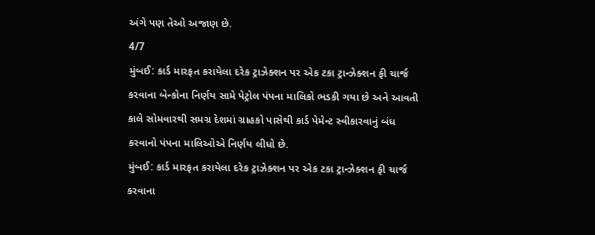અંગે પણ તેઓ અજાણ છે.
4/7
મુંબઈ: કાર્ડ મારફત કરાયેલા દરેક ટ્રાઝેક્શન પર એક ટકા ટ્રાન્ઝેક્શન ફી ચાર્જ કરવાના બેન્કોના નિર્ણય સામે પેટ્રોલ પંપના માલિકો ભડકી ગયા છે અને આવતી કાલે સોમવારથી સમગ્ર દેશમાં ગ્રાહકો પાસેથી કાર્ડ પેમેન્ટ સ્વીકારવાનું બંધ કરવાનો પંપના માલિઓએ નિર્ણય લીધો છે.
મુંબઈ: કાર્ડ મારફત કરાયેલા દરેક ટ્રાઝેક્શન પર એક ટકા ટ્રાન્ઝેક્શન ફી ચાર્જ કરવાના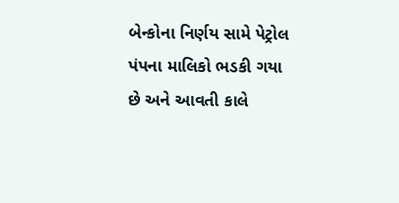બેન્કોના નિર્ણય સામે પેટ્રોલ પંપના માલિકો ભડકી ગયા છે અને આવતી કાલે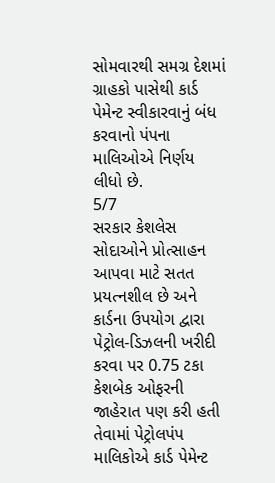સોમવારથી સમગ્ર દેશમાં ગ્રાહકો પાસેથી કાર્ડ પેમેન્ટ સ્વીકારવાનું બંધ કરવાનો પંપના માલિઓએ નિર્ણય લીધો છે.
5/7
સરકાર કેશલેસ સોદાઓને પ્રોત્સાહન આપવા માટે સતત પ્રયત્નશીલ છે અને કાર્ડના ઉપયોગ દ્વારા પેટ્રોલ-ડિઝલની ખરીદી કરવા પર 0.75 ટકા કેશબેક ઓફરની જાહેરાત પણ કરી હતી તેવામાં પેટ્રોલપંપ માલિકોએ કાર્ડ પેમેન્ટ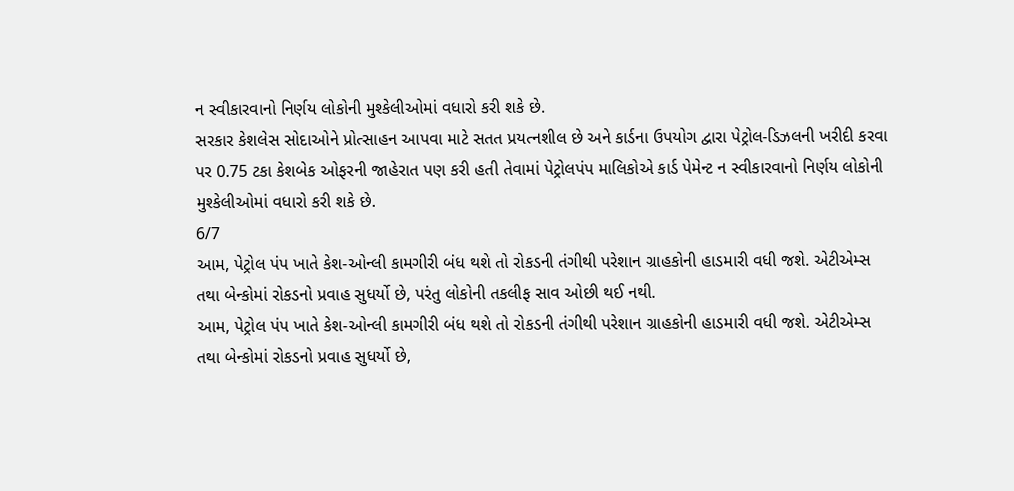ન સ્વીકારવાનો નિર્ણય લોકોની મુશ્કેલીઓમાં વધારો કરી શકે છે.
સરકાર કેશલેસ સોદાઓને પ્રોત્સાહન આપવા માટે સતત પ્રયત્નશીલ છે અને કાર્ડના ઉપયોગ દ્વારા પેટ્રોલ-ડિઝલની ખરીદી કરવા પર 0.75 ટકા કેશબેક ઓફરની જાહેરાત પણ કરી હતી તેવામાં પેટ્રોલપંપ માલિકોએ કાર્ડ પેમેન્ટ ન સ્વીકારવાનો નિર્ણય લોકોની મુશ્કેલીઓમાં વધારો કરી શકે છે.
6/7
આમ, પેટ્રોલ પંપ ખાતે કેશ-ઓન્લી કામગીરી બંધ થશે તો રોકડની તંગીથી પરેશાન ગ્રાહકોની હાડમારી વધી જશે. એટીએમ્સ તથા બેન્કોમાં રોકડનો પ્રવાહ સુધર્યો છે, પરંતુ લોકોની તકલીફ સાવ ઓછી થઈ નથી.
આમ, પેટ્રોલ પંપ ખાતે કેશ-ઓન્લી કામગીરી બંધ થશે તો રોકડની તંગીથી પરેશાન ગ્રાહકોની હાડમારી વધી જશે. એટીએમ્સ તથા બેન્કોમાં રોકડનો પ્રવાહ સુધર્યો છે,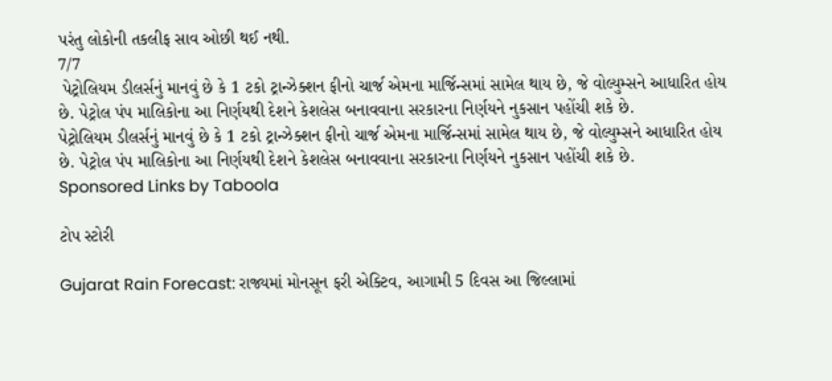પરંતુ લોકોની તકલીફ સાવ ઓછી થઈ નથી.
7/7
 પેટ્રોલિયમ ડીલર્સનું માનવું છે કે 1 ટકો ટ્રાન્ઝેક્શન ફીનો ચાર્જ એમના માર્જિન્સમાં સામેલ થાય છે, જે વોલ્યુમ્સને આધારિત હોય છે. પેટ્રોલ પંપ માલિકોના આ નિર્ણયથી દેશને કેશલેસ બનાવવાના સરકારના નિર્ણયને નુકસાન પહોંચી શકે છે.
પેટ્રોલિયમ ડીલર્સનું માનવું છે કે 1 ટકો ટ્રાન્ઝેક્શન ફીનો ચાર્જ એમના માર્જિન્સમાં સામેલ થાય છે, જે વોલ્યુમ્સને આધારિત હોય છે. પેટ્રોલ પંપ માલિકોના આ નિર્ણયથી દેશને કેશલેસ બનાવવાના સરકારના નિર્ણયને નુકસાન પહોંચી શકે છે.
Sponsored Links by Taboola

ટોપ સ્ટોરી

Gujarat Rain Forecast: રાજ્યમાં મોનસૂન ફરી એક્ટિવ, આગામી 5 દિવસ આ જિલ્લામાં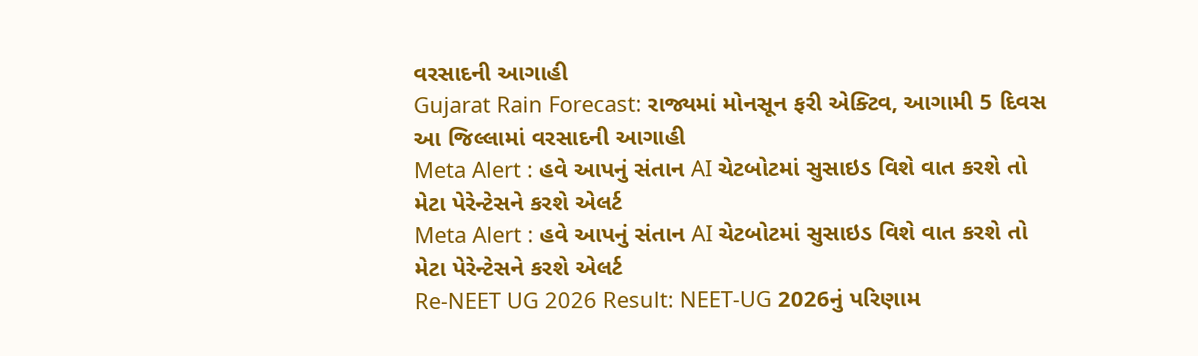વરસાદની આગાહી
Gujarat Rain Forecast: રાજ્યમાં મોનસૂન ફરી એક્ટિવ, આગામી 5 દિવસ આ જિલ્લામાં વરસાદની આગાહી
Meta Alert : હવે આપનું સંતાન AI ચેટબોટમાં સુસાઇડ વિશે વાત કરશે તો મેટા પેરેન્ટેસને કરશે એલર્ટ
Meta Alert : હવે આપનું સંતાન AI ચેટબોટમાં સુસાઇડ વિશે વાત કરશે તો મેટા પેરેન્ટેસને કરશે એલર્ટ
Re-NEET UG 2026 Result: NEET-UG 2026નું પરિણામ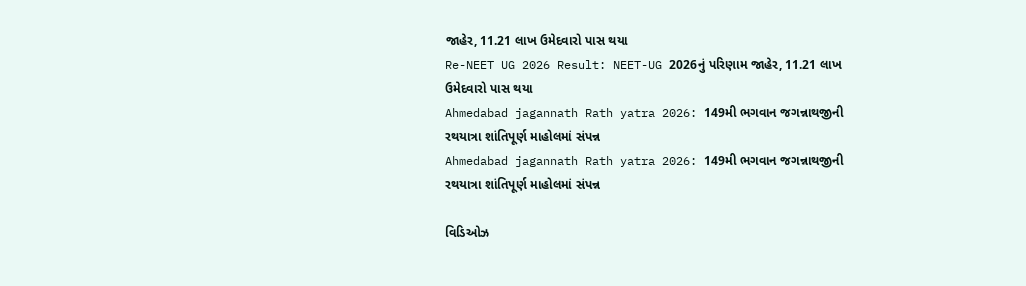જાહેર, 11.21 લાખ ઉમેદવારો પાસ થયા
Re-NEET UG 2026 Result: NEET-UG 2026નું પરિણામ જાહેર, 11.21 લાખ ઉમેદવારો પાસ થયા
Ahmedabad jagannath Rath yatra 2026: 149મી ભગવાન જગન્નાથજીની રથયાત્રા શાંતિપૂર્ણ માહોલમાં સંપન્ન
Ahmedabad jagannath Rath yatra 2026: 149મી ભગવાન જગન્નાથજીની રથયાત્રા શાંતિપૂર્ણ માહોલમાં સંપન્ન

વિડિઓઝ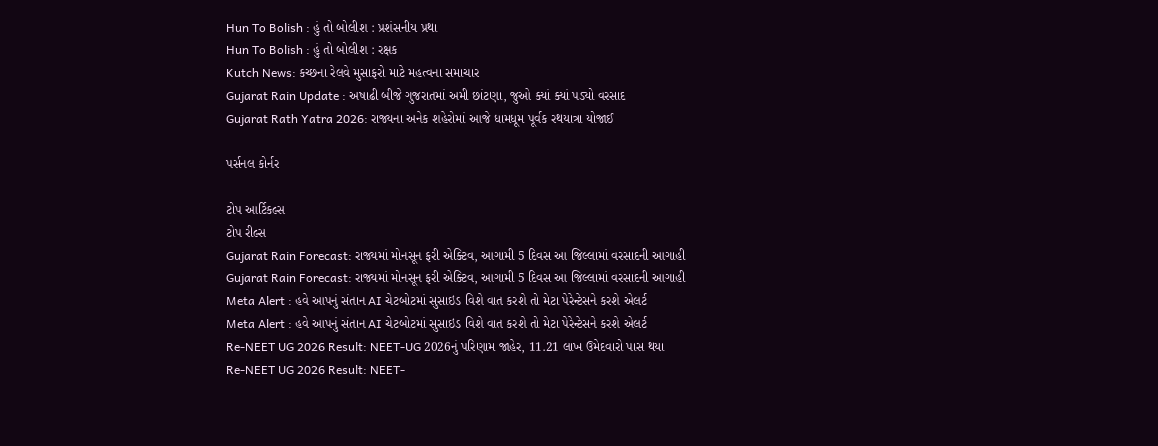Hun To Bolish : હું તો બોલીશ : પ્રશંસનીય પ્રથા
Hun To Bolish : હું તો બોલીશ : રક્ષક
Kutch News: કચ્છના રેલવે મુસાફરો માટે મહત્વના સમાચાર
Gujarat Rain Update : અષાઢી બીજે ગુજરાતમાં અમી છાંટણા, જુઓ ક્યાં ક્યાં પડ્યો વરસાદ
Gujarat Rath Yatra 2026: રાજ્યના અનેક શહેરોમાં આજે ધામધૂમ પૂર્વક રથયાત્રા યોજાઈ

પર્સનલ કોર્નર

ટોપ આર્ટિકલ્સ
ટોપ રીલ્સ
Gujarat Rain Forecast: રાજ્યમાં મોનસૂન ફરી એક્ટિવ, આગામી 5 દિવસ આ જિલ્લામાં વરસાદની આગાહી
Gujarat Rain Forecast: રાજ્યમાં મોનસૂન ફરી એક્ટિવ, આગામી 5 દિવસ આ જિલ્લામાં વરસાદની આગાહી
Meta Alert : હવે આપનું સંતાન AI ચેટબોટમાં સુસાઇડ વિશે વાત કરશે તો મેટા પેરેન્ટેસને કરશે એલર્ટ
Meta Alert : હવે આપનું સંતાન AI ચેટબોટમાં સુસાઇડ વિશે વાત કરશે તો મેટા પેરેન્ટેસને કરશે એલર્ટ
Re-NEET UG 2026 Result: NEET-UG 2026નું પરિણામ જાહેર, 11.21 લાખ ઉમેદવારો પાસ થયા
Re-NEET UG 2026 Result: NEET-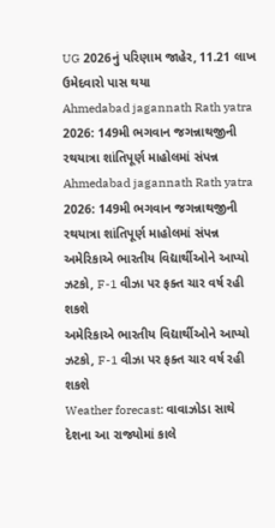UG 2026નું પરિણામ જાહેર, 11.21 લાખ ઉમેદવારો પાસ થયા
Ahmedabad jagannath Rath yatra 2026: 149મી ભગવાન જગન્નાથજીની રથયાત્રા શાંતિપૂર્ણ માહોલમાં સંપન્ન
Ahmedabad jagannath Rath yatra 2026: 149મી ભગવાન જગન્નાથજીની રથયાત્રા શાંતિપૂર્ણ માહોલમાં સંપન્ન
અમેરિકાએ ભારતીય વિદ્યાર્થીઓને આપ્યો ઝટકો, F-1 વીઝા પર ફક્ત ચાર વર્ષ રહી શકશે
અમેરિકાએ ભારતીય વિદ્યાર્થીઓને આપ્યો ઝટકો, F-1 વીઝા પર ફક્ત ચાર વર્ષ રહી શકશે
Weather forecast: વાવાઝોડા સાથે દેશના આ રાજ્યોમાં કાલે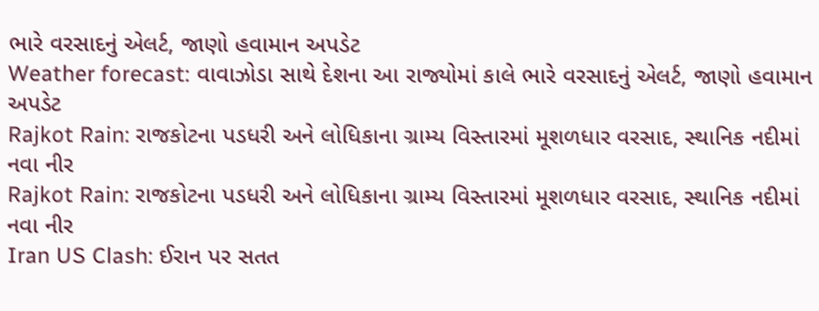ભારે વરસાદનું એલર્ટ, જાણો હવામાન અપડેટ
Weather forecast: વાવાઝોડા સાથે દેશના આ રાજ્યોમાં કાલે ભારે વરસાદનું એલર્ટ, જાણો હવામાન અપડેટ
Rajkot Rain: રાજકોટના પડધરી અને લોધિકાના ગ્રામ્ય વિસ્તારમાં મૂશળધાર વરસાદ, સ્થાનિક નદીમાં નવા નીર
Rajkot Rain: રાજકોટના પડધરી અને લોધિકાના ગ્રામ્ય વિસ્તારમાં મૂશળધાર વરસાદ, સ્થાનિક નદીમાં નવા નીર
Iran US Clash: ઈરાન પર સતત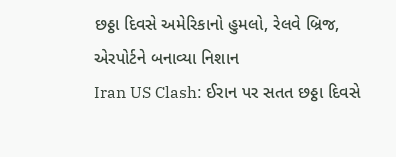છઠ્ઠા દિવસે અમેરિકાનો હુમલો, રેલવે બ્રિજ, એરપોર્ટને બનાવ્યા નિશાન
Iran US Clash: ઈરાન પર સતત છઠ્ઠા દિવસે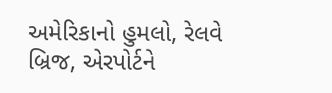અમેરિકાનો હુમલો, રેલવે બ્રિજ, એરપોર્ટને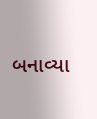બનાવ્યા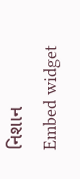નિશાન
Embed widget